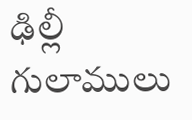ఢిల్లీ గులాములు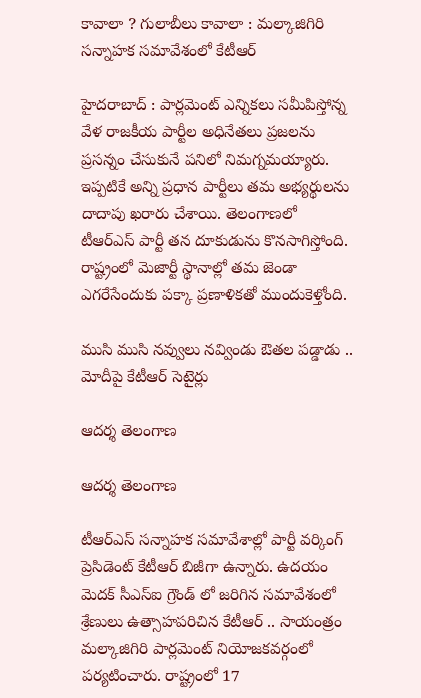కావాలా ? గులాబీలు కావాలా : మల్కాజిగిరి సన్నాహక సమావేశంలో కేటీఆర్

హైదరాబాద్ : పార్లమెంట్ ఎన్నికలు సమీపిస్తోన్న వేళ రాజకీయ పార్టీల అధినేతలు ప్రజలను ప్రసన్నం చేసుకునే పనిలో నిమగ్నమయ్యారు. ఇప్పటికే అన్ని ప్రధాన పార్టీలు తమ అభ్యర్థులను దాదాపు ఖరారు చేశాయి. తెలంగాణలో టీఆర్ఎస్ పార్టీ తన దూకుడును కొనసాగిస్తోంది. రాష్ట్రంలో మెజార్టీ స్థానాల్లో తమ జెండా ఎగరేసేందుకు పక్కా ప్రణాళికతో ముందుకెళ్తోంది.

ముసి ముసి నవ్వులు నవ్విండు ఔతల పడ్డాడు .. మోదీపై కేటీఆర్ సెటైర్లు

ఆదర్శ తెలంగాణ

ఆదర్శ తెలంగాణ

టీఆర్ఎస్ సన్నాహక సమావేశాల్లో పార్టీ వర్కింగ్ ప్రెసిడెంట్ కేటీఆర్ బిజీగా ఉన్నారు. ఉదయం మెదక్ సీఎస్ఐ గ్రౌండ్ లో జరిగిన సమావేశంలో శ్రేణులు ఉత్సాహపరిచిన కేటీఆర్ .. సాయంత్రం మల్కాజిగిరి పార్లమెంట్ నియోజకవర్గంలో పర్యటించారు. రాష్ట్రంలో 17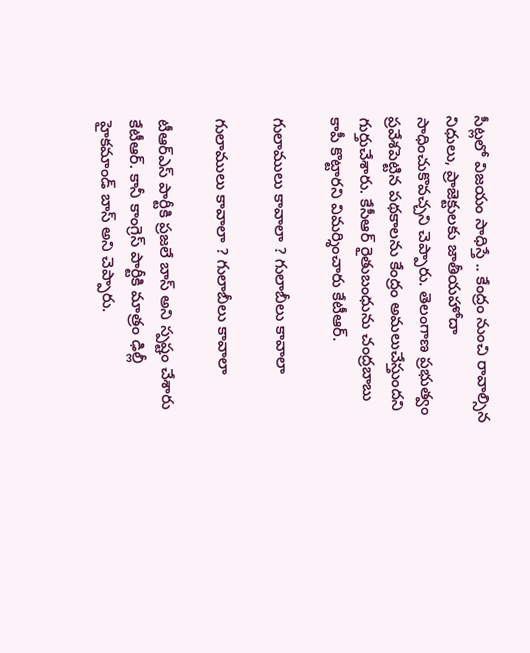సీట్లలో విజయం సాధిస్తే .. కేంద్రం నుంచి రావాల్సిన నిధులు, ప్రాజెక్టులకు జాతీయహోదా సాధించుకొవచ్చని చెప్పారు. తెలంగాణ ప్రభుత్వం ప్రవేశపెట్టిన పథకాలను కేంద్రం అమలుచేస్తుందని గుర్తుచేశారు. కేసీఆర్ రైతుబంధును చంద్రబాబు కాపీ కొట్టారని విమర్శించారు కేటీఆర్.

గులాములు కావాలా ? గులాబీలు కావాలా

గులాములు కావాలా ? గులాబీలు కావాలా

టీఆర్ఎస్ పార్టీకి ప్రజలే బాస్ అని స్పష్టం చేశారు కేటీఆర్. కానీ కాంగ్రెస్ పార్టీకి మాత్రం ఢిల్లీ హైకమాండ్ బాస్ అని చెప్పారు.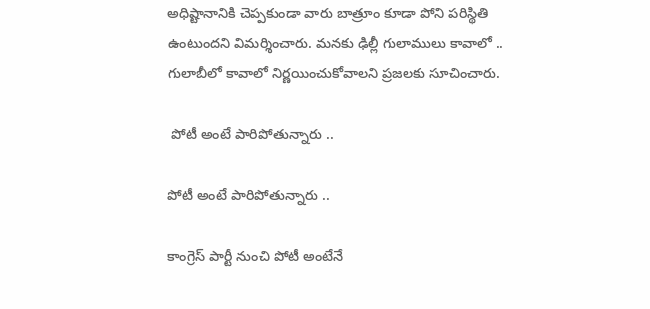అధిష్టానానికి చెప్పకుండా వారు బాత్రూం కూడా పోని పరిస్థితి ఉంటుందని విమర్శించారు. మనకు ఢిల్లీ గులాములు కావాలో .. గులాబీలో కావాలో నిర్ణయించుకోవాలని ప్రజలకు సూచించారు.

 పోటీ అంటే పారిపోతున్నారు ..

పోటీ అంటే పారిపోతున్నారు ..

కాంగ్రెస్ పార్టీ నుంచి పోటీ అంటేనే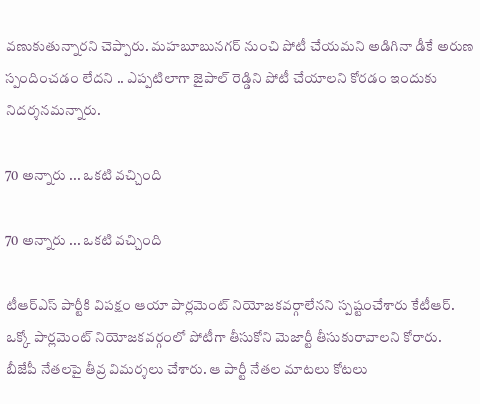వణుకుతున్నారని చెప్పారు. మహబూబునగర్ నుంచి పోటీ చేయమని అడిగినా డీకే అరుణ స్పందించడం లేదని .. ఎప్పటిలాగా జైపాల్ రెడ్డిని పోటీ చేయాలని కోరడం ఇందుకు నిదర్శనమన్నారు.

70 అన్నారు ... ఒకటి వచ్చింది

70 అన్నారు ... ఒకటి వచ్చింది

టీఆర్ఎస్ పార్టీకి విపక్షం ఆయా పార్లమెంట్ నియోజకవర్గాలేనని స్పష్టంచేశారు కేటీఆర్. ఒక్కో పార్లమెంట్ నియోజకవర్గంలో పోటీగా తీసుకోని మెజార్టీ తీసుకురావాలని కోరారు. బీజేపీ నేతలపై తీవ్ర విమర్శలు చేశారు. ఆ పార్టీ నేతల మాటలు కోటలు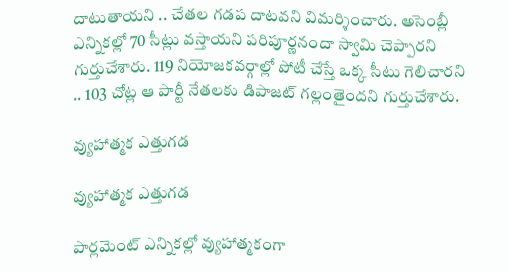దాటుతాయని .. చేతల గడప దాటవని విమర్శించారు. అసెంబ్లీ ఎన్నికల్లో 70 సీట్లు వస్తాయని పరిపూర్ణనందా స్వామి చెప్పారని గుర్తుచేశారు. 119 నియోజకవర్గాల్లో పోటీ చేస్తే ఒక్క సీటు గెలిచారని .. 103 చోట్ల ఆ పార్టీ నేతలకు డిపాజట్ గల్లంతైందని గుర్తుచేశారు.

వ్యుహాత్మక ఎత్తుగడ

వ్యుహాత్మక ఎత్తుగడ

పార్లమెంట్ ఎన్నికల్లో వ్యుహాత్మకంగా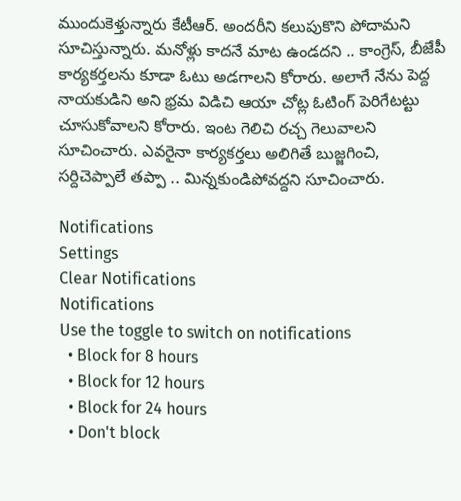ముందుకెళ్తున్నారు కేటీఆర్. అందరీని కలుపుకొని పోదామని సూచిస్తున్నారు. మనోళ్లు కాదనే మాట ఉండదని .. కాంగ్రెస్, బీజేపీ కార్యకర్తలను కూడా ఓటు అడగాలని కోరారు. అలాగే నేను పెద్ద నాయకుడిని అని భ్రమ విడిచి ఆయా చోట్ల ఓటింగ్ పెరిగేటట్టు చూసుకోవాలని కోరారు. ఇంట గెలిచి రచ్చ గెలువాలని సూచించారు. ఎవరైనా కార్యకర్తలు అలిగితే బుజ్జగించి, సర్దిచెప్పాలే తప్పా .. మిన్నకుండిపోవద్దని సూచించారు.

Notifications
Settings
Clear Notifications
Notifications
Use the toggle to switch on notifications
  • Block for 8 hours
  • Block for 12 hours
  • Block for 24 hours
  • Don't block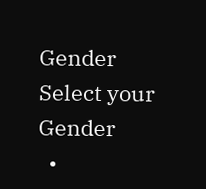Gender
Select your Gender
  •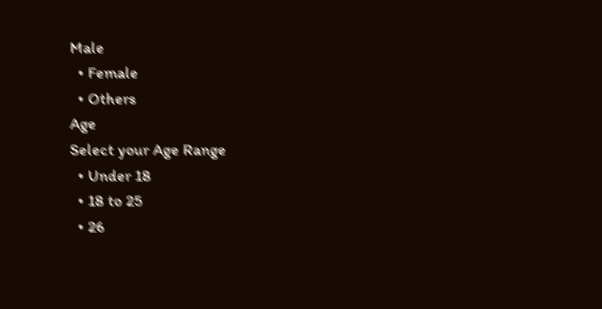Male
  • Female
  • Others
Age
Select your Age Range
  • Under 18
  • 18 to 25
  • 26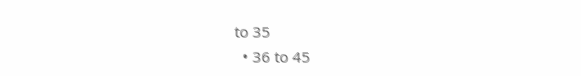to 35
  • 36 to 45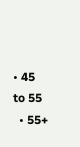• 45 to 55
  • 55+